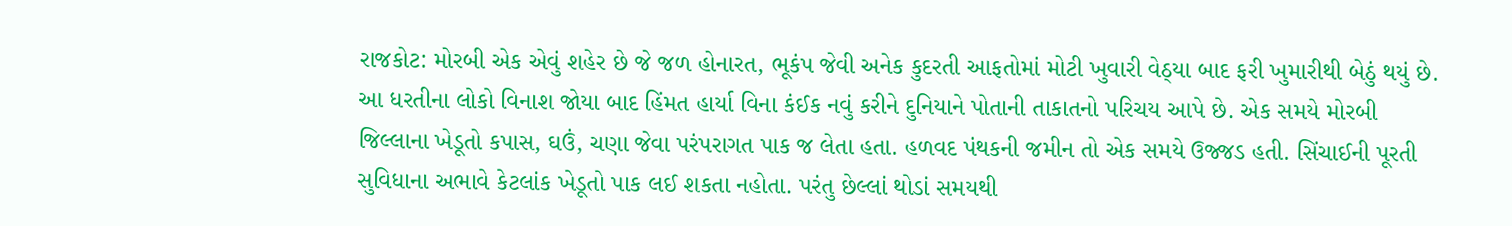રાજકોટ: મોરબી એક એવું શહેર છે જે જળ હોનારત, ભૂકંપ જેવી અનેક કુદરતી આફતોમાં મોટી ખુવારી વેઠ્યા બાદ ફરી ખુમારીથી બેઠું થયું છે. આ ધરતીના લોકો વિનાશ જોયા બાદ હિંમત હાર્યા વિના કંઈક નવું કરીને દુનિયાને પોતાની તાકાતનો પરિચય આપે છે. એક સમયે મોરબી જિલ્લાના ખેડૂતો કપાસ, ઘઉં, ચણા જેવા પરંપરાગત પાક જ લેતા હતા. હળવદ પંથકની જમીન તો એક સમયે ઉજ્જડ હતી. સિંચાઈની પૂરતી સુવિધાના અભાવે કેટલાંક ખેડૂતો પાક લઈ શકતા નહોતા. પરંતુ છેલ્લાં થોડાં સમયથી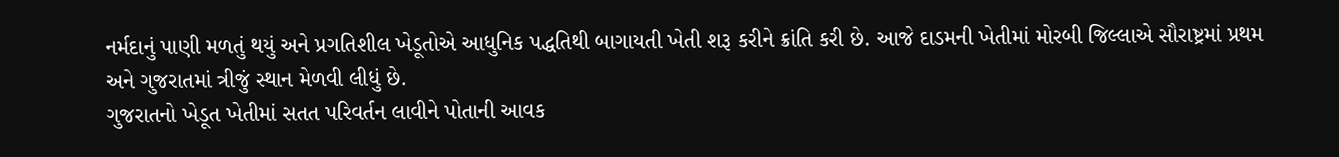નર્મદાનું પાણી મળતું થયું અને પ્રગતિશીલ ખેડૂતોએ આધુનિક પદ્ધતિથી બાગાયતી ખેતી શરૂ કરીને ક્રાંતિ કરી છે. આજે દાડમની ખેતીમાં મોરબી જિલ્લાએ સૌરાષ્ટ્રમાં પ્રથમ અને ગુજરાતમાં ત્રીજું સ્થાન મેળવી લીધું છે.
ગુજરાતનો ખેડૂત ખેતીમાં સતત પરિવર્તન લાવીને પોતાની આવક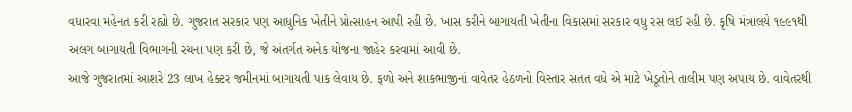વધારવા મહેનત કરી રહ્યો છે. ગુજરાત સરકાર પણ આધુનિક ખેતીને પ્રોત્સાહન આપી રહી છે. ખાસ કરીને બાગાયતી ખેતીના વિકાસમાં સરકાર વધુ રસ લઈ રહી છે. કૃષિ મંત્રાલયે ૧૯૯૧થી અલગ બાગાયતી વિભાગની રચના પણ કરી છે, જે અંતર્ગત અનેક યોજના જાહેર કરવામાં આવી છે.
આજે ગુજરાતમાં આશરે 23 લાખ હેક્ટર જમીનમાં બાગાયતી પાક લેવાય છે. ફળો અને શાકભાજીનાં વાવેતર હેઠળનો વિસ્તાર સતત વધે એ માટે ખેડૂતોને તાલીમ પણ અપાય છે. વાવેતરથી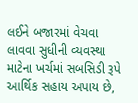લઈને બજારમાં વેચવા લાવવા સુધીની વ્યવસ્થા માટેના ખર્ચમાં સબસિડી રૂપે આર્થિક સહાય અપાય છે,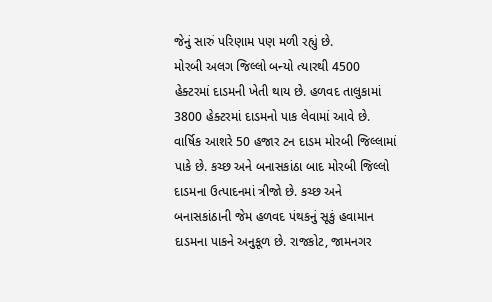જેનું સારું પરિણામ પણ મળી રહ્યું છે.
મોરબી અલગ જિલ્લો બન્યો ત્યારથી 4500 હેક્ટરમાં દાડમની ખેતી થાય છે. હળવદ તાલુકામાં 3800 હેક્ટરમાં દાડમનો પાક લેવામાં આવે છે. વાર્ષિક આશરે 50 હજાર ટન દાડમ મોરબી જિલ્લામાં પાકે છે. કચ્છ અને બનાસકાંઠા બાદ મોરબી જિલ્લો દાડમના ઉત્પાદનમાં ત્રીજો છે. કચ્છ અને બનાસકાંઠાની જેમ હળવદ પંથકનું સૂકું હવામાન દાડમના પાકને અનુકૂળ છે. રાજકોટ, જામનગર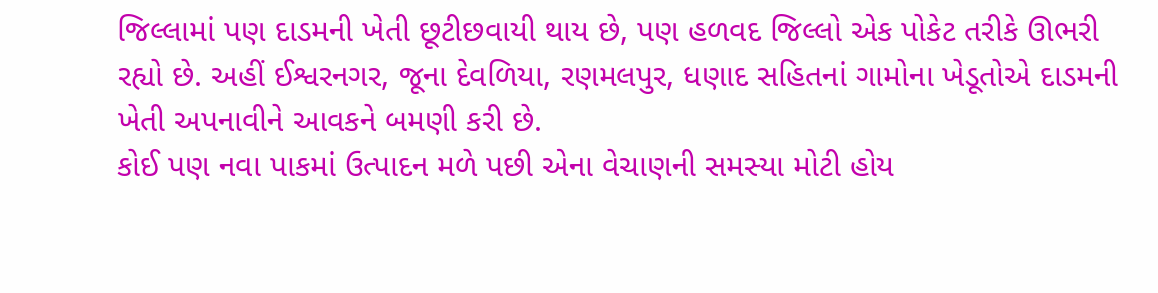જિલ્લામાં પણ દાડમની ખેતી છૂટીછવાયી થાય છે, પણ હળવદ જિલ્લો એક પોકેટ તરીકે ઊભરી રહ્યો છે. અહીં ઈશ્વરનગર, જૂના દેવળિયા, રણમલપુર, ધણાદ સહિતનાં ગામોના ખેડૂતોએ દાડમની ખેતી અપનાવીને આવકને બમણી કરી છે.
કોઈ પણ નવા પાકમાં ઉત્પાદન મળે પછી એના વેચાણની સમસ્યા મોટી હોય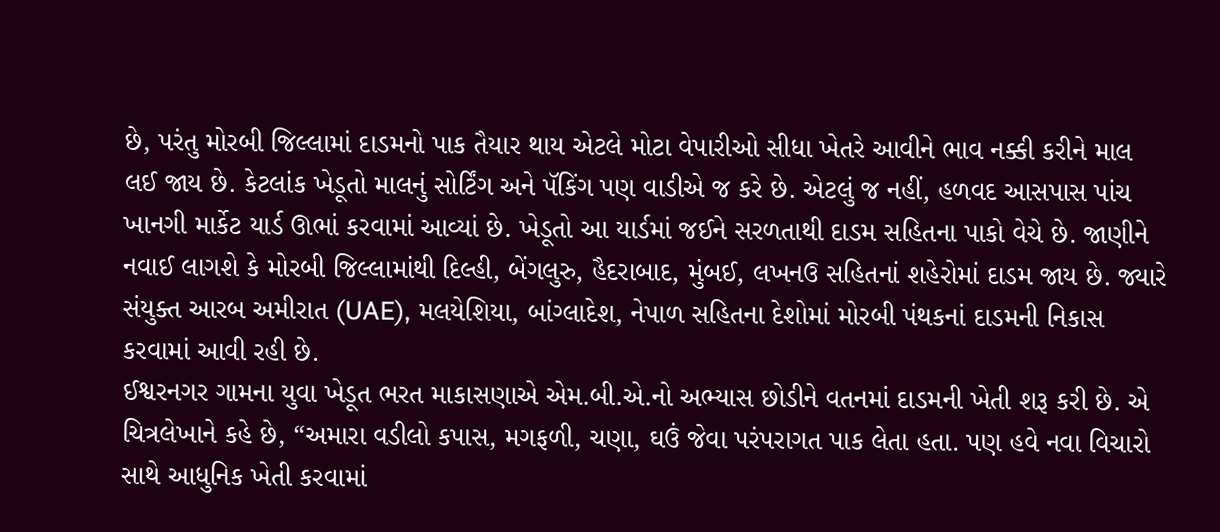છે, પરંતુ મોરબી જિલ્લામાં દાડમનો પાક તૈયાર થાય એટલે મોટા વેપારીઓ સીધા ખેતરે આવીને ભાવ નક્કી કરીને માલ લઈ જાય છે. કેટલાંક ખેડૂતો માલનું સોર્ટિંગ અને પૅકિંગ પણ વાડીએ જ કરે છે. એટલું જ નહીં, હળવદ આસપાસ પાંચ ખાનગી માર્કેટ યાર્ડ ઊભાં કરવામાં આવ્યાં છે. ખેડૂતો આ યાર્ડમાં જઈને સરળતાથી દાડમ સહિતના પાકો વેચે છે. જાણીને નવાઈ લાગશે કે મોરબી જિલ્લામાંથી દિલ્હી, બેંગલુરુ, હૈદરાબાદ, મુંબઈ, લખનઉ સહિતનાં શહેરોમાં દાડમ જાય છે. જ્યારે સંયુક્ત આરબ અમીરાત (UAE), મલયેશિયા, બાંગ્લાદેશ, નેપાળ સહિતના દેશોમાં મોરબી પંથકનાં દાડમની નિકાસ કરવામાં આવી રહી છે.
ઈશ્વરનગર ગામના યુવા ખેડૂત ભરત માકાસણાએ એમ.બી.એ.નો અભ્યાસ છોડીને વતનમાં દાડમની ખેતી શરૂ કરી છે. એ ચિત્રલેખાને કહે છે, “અમારા વડીલો કપાસ, મગફળી, ચણા, ઘઉં જેવા પરંપરાગત પાક લેતા હતા. પણ હવે નવા વિચારો સાથે આધુનિક ખેતી કરવામાં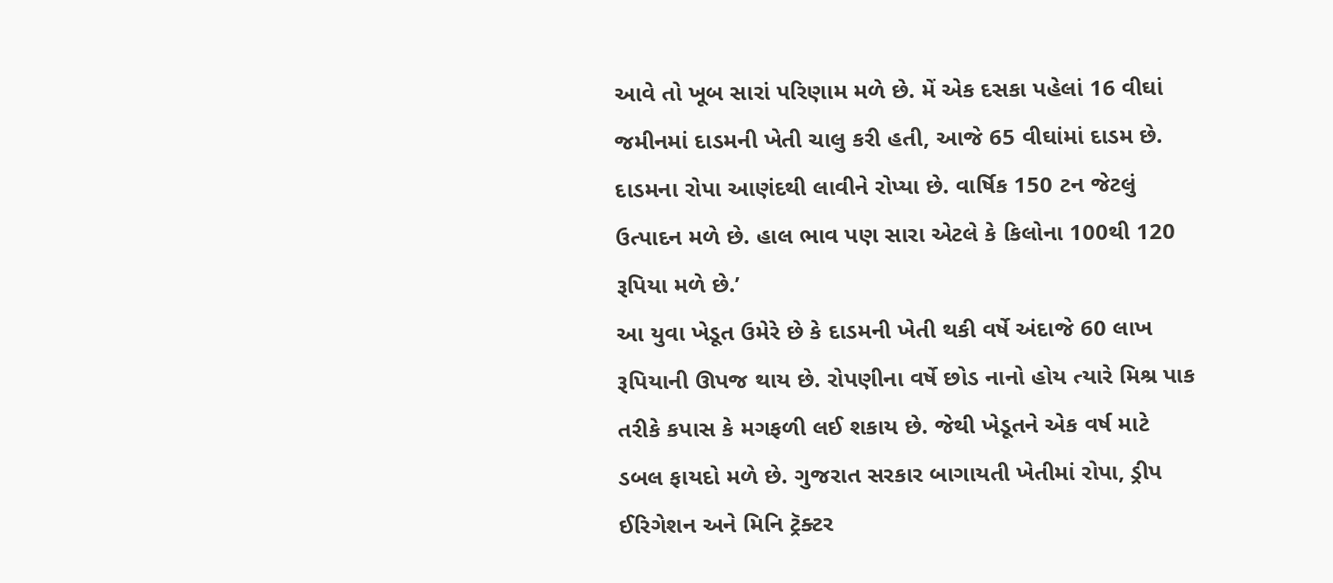આવે તો ખૂબ સારાં પરિણામ મળે છે. મેં એક દસકા પહેલાં 16 વીઘાં જમીનમાં દાડમની ખેતી ચાલુ કરી હતી, આજે 65 વીઘાંમાં દાડમ છે. દાડમના રોપા આણંદથી લાવીને રોપ્યા છે. વાર્ષિક 150 ટન જેટલું ઉત્પાદન મળે છે. હાલ ભાવ પણ સારા એટલે કે કિલોના 100થી 120 રૂપિયા મળે છે.’
આ યુવા ખેડૂત ઉમેરે છે કે દાડમની ખેતી થકી વર્ષે અંદાજે 60 લાખ રૂપિયાની ઊપજ થાય છે. રોપણીના વર્ષે છોડ નાનો હોય ત્યારે મિશ્ર પાક તરીકે કપાસ કે મગફળી લઈ શકાય છે. જેથી ખેડૂતને એક વર્ષ માટે ડબલ ફાયદો મળે છે. ગુજરાત સરકાર બાગાયતી ખેતીમાં રોપા, ડ્રીપ ઈરિગેશન અને મિનિ ટ્રૅક્ટર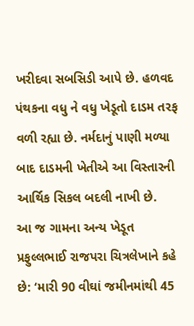ખરીદવા સબસિડી આપે છે. હળવદ પંથકના વધુ ને વધુ ખેડૂતો દાડમ તરફ વળી રહ્યા છે. નર્મદાનું પાણી મળ્યા બાદ દાડમની ખેતીએ આ વિસ્તારની આર્થિક સિકલ બદલી નાખી છે.
આ જ ગામના અન્ય ખેડૂત પ્રફુલ્લભાઈ રાજપરા ચિત્રલેખાને કહે છે: ‘મારી 90 વીઘાં જમીનમાંથી 45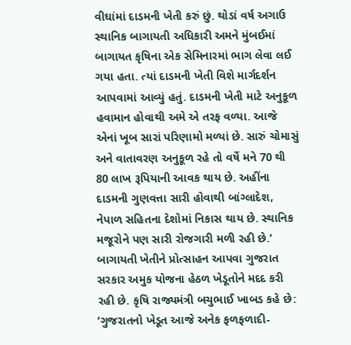વીઘાંમાં દાડમની ખેતી કરું છું. થોડાં વર્ષ અગાઉ સ્થાનિક બાગાયતી અધિકારી અમને મુંબઈમાં બાગાયત કૃષિના એક સેમિનારમાં ભાગ લેવા લઈ ગયા હતા. ત્યાં દાડમની ખેતી વિશે માર્ગદર્શન આપવામાં આવ્યું હતું. દાડમની ખેતી માટે અનુકૂળ હવામાન હોવાથી અમે એ તરફ વળ્યા. આજે એનાં ખૂબ સારાં પરિણામો મળ્યાં છે. સારું ચોમાસું અને વાતાવરણ અનુકૂળ રહે તો વર્ષે મને 70 થી 80 લાખ રૂપિયાની આવક થાય છે. અહીંના દાડમની ગુણવત્તા સારી હોવાથી બાંગ્લાદેશ, નેપાળ સહિતના દેશોમાં નિકાસ થાય છે. સ્થાનિક મજૂરોને પણ સારી રોજગારી મળી રહી છે.’
બાગાયતી ખેતીને પ્રોત્સાહન આપવા ગુજરાત સરકાર અમુક યોજના હેઠળ ખેડૂતોને મદદ કરી રહી છે. કૃષિ રાજ્યમંત્રી બચુભાઈ ખાબડ કહે છે: ‘ગુજરાતનો ખેડૂત આજે અનેક ફળફળાદી-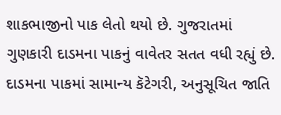શાકભાજીનો પાક લેતો થયો છે. ગુજરાતમાં ગુણકારી દાડમના પાકનું વાવેતર સતત વધી રહ્યું છે. દાડમના પાકમાં સામાન્ય કૅટેગરી, અનુસૂચિત જાતિ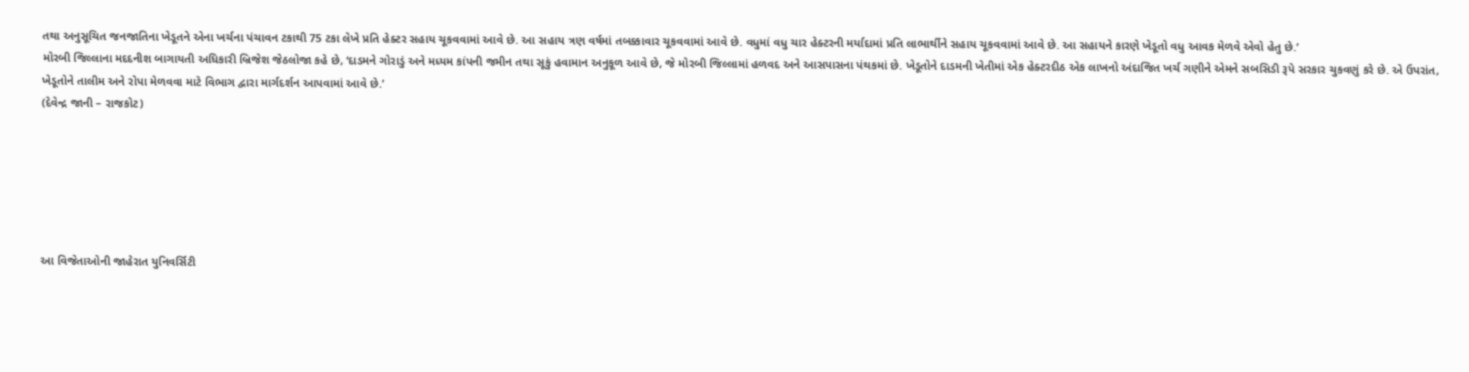તથા અનુસૂચિત જનજાતિના ખેડૂતને એના ખર્ચના પંચાવન ટકાથી 75 ટકા લેખે પ્રતિ હેક્ટર સહાય ચૂકવવામાં આવે છે. આ સહાય ત્રણ વર્ષમાં તબક્કાવાર ચૂકવવામાં આવે છે. વધુમાં વધુ ચાર હેક્ટરની મર્યાદામાં પ્રતિ લાભાર્થીને સહાય ચૂકવવામાં આવે છે. આ સહાયને કારણે ખેડૂતો વધુ આવક મેળવે એવો હેતુ છે.’
મોરબી જિલ્લાના મદદનીશ બાગાયતી અધિકારી બ્રિજેશ જેઠલોજા કહે છે, ‘દાડમને ગોરાડું અને મધ્યમ કાંપની જમીન તથા સૂકું હવામાન અનુકૂળ આવે છે, જે મોરબી જિલ્લામાં હળવદ અને આસપાસના પંથકમાં છે. ખેડૂતોને દાડમની ખેતીમાં એક હેક્ટરદીઠ એક લાખનો અંદાજિત ખર્ચ ગણીને એમને સબસિડી રૂપે સરકાર ચુકવણું કરે છે. એ ઉપરાંત, ખેડૂતોને તાલીમ અને રોપા મેળવવા માટે વિભાગ દ્વારા માર્ગદર્શન આપવામાં આવે છે.’
(દેવેન્દ્ર જાની – રાજકોટ)






આ વિજેતાઓની જાહેરાત યુનિવર્સિટી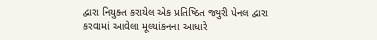દ્વારા નિયુક્ત કરાયેલ એક પ્રતિષ્ઠિત જ્યુરી પેનલ દ્વારા કરવામાં આવેલા મૂલ્યાંકનના આધારે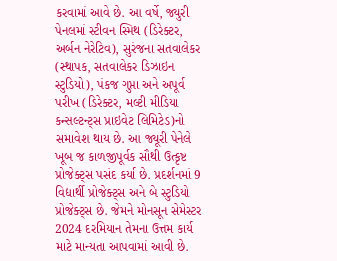કરવામાં આવે છે. આ વર્ષે, જ્યુરી પેનલમાં સ્ટીવન સ્મિથ (ડિરેક્ટર, અર્બન નેરેટિવ), સુરંજના સતવાલેકર (સ્થાપક, સતવાલેકર ડિઝાઇન સ્ટુડિયો), પંકજ ગુપ્તા અને અપૂર્વ પરીખ (ડિરેક્ટર, મલ્ટી મીડિયા કન્સલ્ટન્ટ્સ પ્રાઇવેટ લિમિટેડ)નો સમાવેશ થાય છે. આ જ્યૂરી પેનેલે ખૂબ જ કાળજીપૂર્વક સૌથી ઉત્કૃષ્ટ પ્રોજેક્ટ્સ પસંદ કર્યા છે. પ્રદર્શનમાં 9 વિદ્યાર્થી પ્રોજેક્ટ્સ અને બે સ્ટુડિયો પ્રોજેક્ટ્સ છે. જેમને મોનસૂન સેમેસ્ટર 2024 દરમિયાન તેમના ઉત્તમ કાર્ય માટે માન્યતા આપવામાં આવી છે.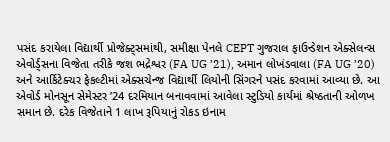પસંદ કરાયેલા વિદ્યાર્થી પ્રોજેક્ટ્સમાંથી, સમીક્ષા પેનલે CEPT ગુજરાલ ફાઉન્ડેશન એક્સેલન્સ એવોર્ડ્સના વિજેતા તરીકે જશ ભદ્રેશ્વર (FA UG ’21), અમાન લોખંડવાલા (FA UG ’20) અને આર્કિટેક્ચર ફેકલ્ટીમાં એક્સચેન્જ વિદ્યાર્થી લિયોની સિંગરને પસંદ કરવામાં આવ્યા છે. આ એવોર્ડ મોનસૂન સેમેસ્ટર ’24 દરમિયાન બનાવવામાં આવેલા સ્ટુડિયો કાર્યમાં શ્રેષ્ઠતાની ઓળખ સમાન છે. દરેક વિજેતાને 1 લાખ રૂપિયાનું રોકડ ઇનામ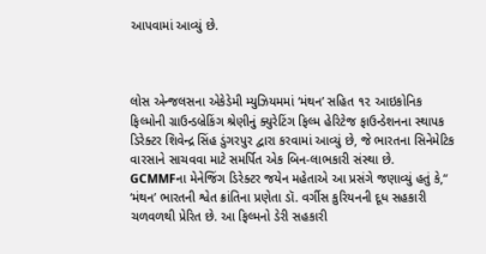આપવામાં આવ્યું છે.



લોસ એન્જલસના એકેડેમી મ્યુઝિયમમાં ‘મંથન’ સહિત ૧૨ આઇકોનિક ફિલ્મોની ગ્રાઉન્ડબ્રેકિંગ શ્રેણીનું ક્યુરેટિંગ ફિલ્મ હેરિટેજ ફાઉન્ડેશનના સ્થાપક ડિરેક્ટર શિવેન્દ્ર સિંહ ડુંગરપુર દ્વારા કરવામાં આવ્યું છે, જે ભારતના સિનેમેટિક વારસાને સાચવવા માટે સમર્પિત એક બિન-લાભકારી સંસ્થા છે.
GCMMFના મેનેજિંગ ડિરેક્ટર જયેન મહેતાએ આ પ્રસંગે જણાવ્યું હતું કે,“ ‘મંથન’ ભારતની શ્વેત ક્રાંતિના પ્રણેતા ડૉ. વર્ગીસ કુરિયનની દૂધ સહકારી ચળવળથી પ્રેરિત છે. આ ફિલ્મનો ડેરી સહકારી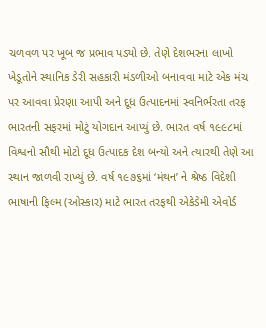ચળવળ પર ખૂબ જ પ્રભાવ પડ્યો છે. તેણે દેશભરના લાખો ખેડૂતોને સ્થાનિક ડેરી સહકારી મંડળીઓ બનાવવા માટે એક મંચ પર આવવા પ્રેરણા આપી અને દૂધ ઉત્પાદનમાં સ્વનિર્ભરતા તરફ ભારતની સફરમાં મોટું યોગદાન આપ્યું છે. ભારત વર્ષ ૧૯૯૮માં વિશ્વનો સૌથી મોટો દૂધ ઉત્પાદક દેશ બન્યો અને ત્યારથી તેણે આ સ્થાન જાળવી રાખ્યું છે. વર્ષ ૧૯૭૬માં ‘મંથન’ ને શ્રેષ્ઠ વિદેશી ભાષાની ફિલ્મ (ઓસ્કાર) માટે ભારત તરફથી એકેડેમી એવોર્ડ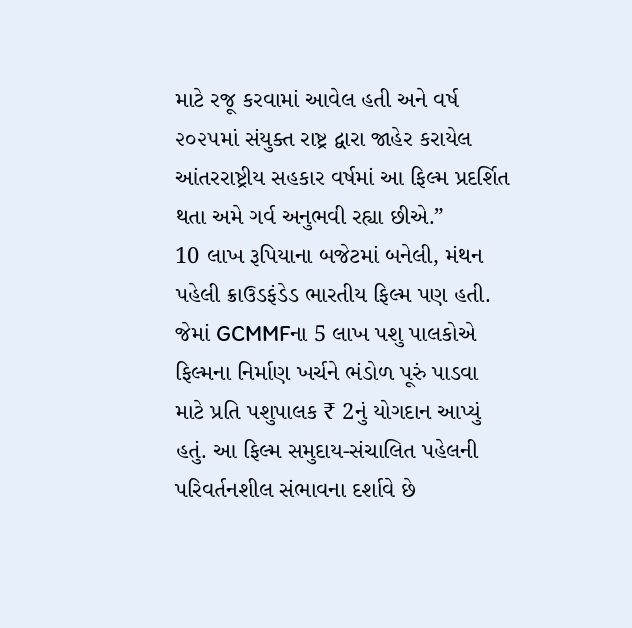માટે રજૂ કરવામાં આવેલ હતી અને વર્ષ ૨૦૨૫માં સંયુક્ત રાષ્ટ્ર દ્વારા જાહેર કરાયેલ આંતરરાષ્ટ્રીય સહકાર વર્ષમાં આ ફિલ્મ પ્રદર્શિત થતા અમે ગર્વ અનુભવી રહ્યા છીએ.”
10 લાખ રૂપિયાના બજેટમાં બનેલી, મંથન પહેલી ક્રાઉડફંડેડ ભારતીય ફિલ્મ પણ હતી. જેમાં GCMMFના 5 લાખ પશુ પાલકોએ ફિલ્મના નિર્માણ ખર્ચને ભંડોળ પૂરું પાડવા માટે પ્રતિ પશુપાલક ₹ 2નું યોગદાન આપ્યું હતું. આ ફિલ્મ સમુદાય-સંચાલિત પહેલની પરિવર્તનશીલ સંભાવના દર્શાવે છે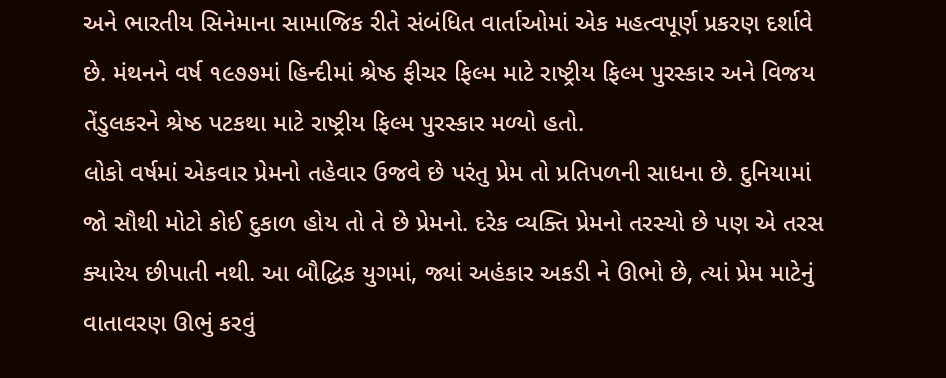અને ભારતીય સિનેમાના સામાજિક રીતે સંબંધિત વાર્તાઓમાં એક મહત્વપૂર્ણ પ્રકરણ દર્શાવે છે. મંથનને વર્ષ ૧૯૭૭માં હિન્દીમાં શ્રેષ્ઠ ફીચર ફિલ્મ માટે રાષ્ટ્રીય ફિલ્મ પુરસ્કાર અને વિજય તેંડુલકરને શ્રેષ્ઠ પટકથા માટે રાષ્ટ્રીય ફિલ્મ પુરસ્કાર મળ્યો હતો.
લોકો વર્ષમાં એકવાર પ્રેમનો તહેવાર ઉજવે છે પરંતુ પ્રેમ તો પ્રતિપળની સાધના છે. દુનિયામાં જો સૌથી મોટો કોઈ દુકાળ હોય તો તે છે પ્રેમનો. દરેક વ્યક્તિ પ્રેમનો તરસ્યો છે પણ એ તરસ ક્યારેય છીપાતી નથી. આ બૌદ્ધિક યુગમાં, જ્યાં અહંકાર અકડી ને ઊભો છે, ત્યાં પ્રેમ માટેનું વાતાવરણ ઊભું કરવું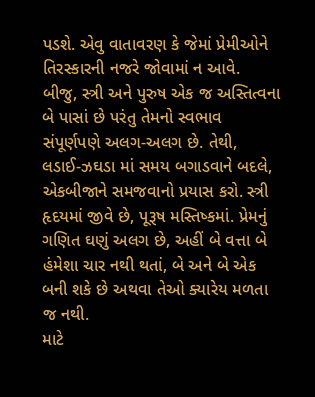પડશે. એવુ વાતાવરણ કે જેમાં પ્રેમીઓને તિરસ્કારની નજરે જોવામાં ન આવે.
બીજુ, સ્ત્રી અને પુરુષ એક જ અસ્તિત્વના બે પાસાં છે પરંતુ તેમનો સ્વભાવ સંપૂર્ણપણે અલગ-અલગ છે. તેથી, લડાઈ-ઝઘડા માં સમય બગાડવાને બદલે, એકબીજાને સમજવાનો પ્રયાસ કરો. સ્ત્રી હૃદયમાં જીવે છે, પૂરૂષ મસ્તિષ્કમાં. પ્રેમનું ગણિત ઘણું અલગ છે, અહીં બે વત્તા બે હંમેશા ચાર નથી થતાં, બે અને બે એક બની શકે છે અથવા તેઓ ક્યારેય મળતા જ નથી.
માટે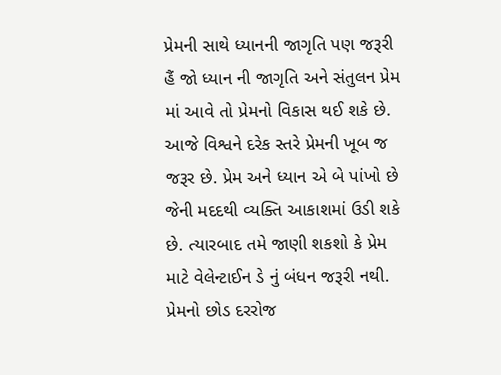પ્રેમની સાથે ધ્યાનની જાગૃતિ પણ જરૂરી હૈં જો ધ્યાન ની જાગૃતિ અને સંતુલન પ્રેમ માં આવે તો પ્રેમનો વિકાસ થઈ શકે છે. આજે વિશ્વને દરેક સ્તરે પ્રેમની ખૂબ જ જરૂર છે. પ્રેમ અને ધ્યાન એ બે પાંખો છે જેની મદદથી વ્યક્તિ આકાશમાં ઉડી શકે છે. ત્યારબાદ તમે જાણી શકશો કે પ્રેમ માટે વેલેન્ટાઈન ડે નું બંધન જરૂરી નથી. પ્રેમનો છોડ દરરોજ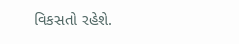વિકસતો રહેશે.